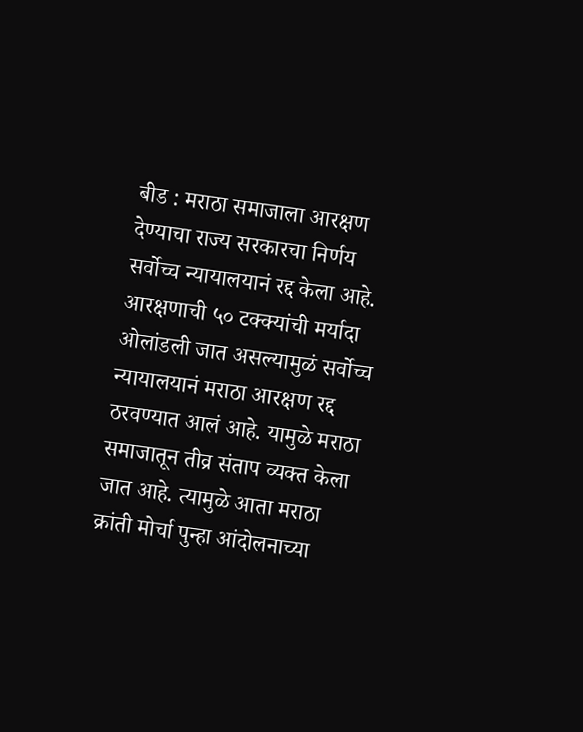बीड : मराठा समाजाला आरक्षण देण्याचा राज्य सरकारचा निर्णय सर्वोच्च न्यायालयानं रद्द केला आहे. आरक्षणाची ५० टक्क्यांची मर्यादा ओलांडली जात असल्यामुळं सर्वोच्च न्यायालयानं मराठा आरक्षण रद्द ठरवण्यात आलं आहे. यामुळे मराठा समाजातून तीव्र संताप व्यक्त केला जात आहे. त्यामुळे आता मराठा क्रांती मोर्चा पुन्हा आंदोलनाच्या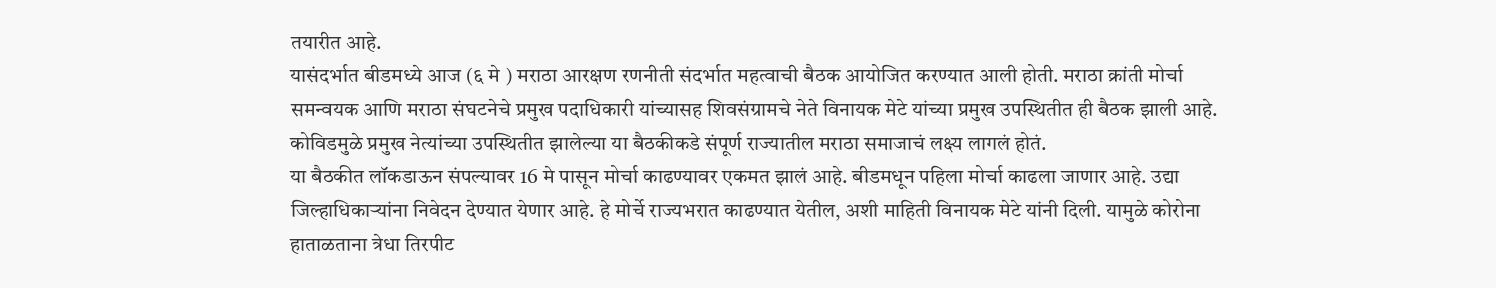तयारीत आहे.
यासंदर्भात बीडमध्ये आज (६ मे ) मराठा आरक्षण रणनीती संदर्भात महत्वाची बैठक आयोजित करण्यात आली होती. मराठा क्रांती मोर्चा समन्वयक आणि मराठा संघटनेचे प्रमुख पदाधिकारी यांच्यासह शिवसंग्रामचे नेते विनायक मेटे यांच्या प्रमुख उपस्थितीत ही बैठक झाली आहे. कोविडमुळे प्रमुख नेत्यांच्या उपस्थितीत झालेल्या या बैठकीकडे संपूर्ण राज्यातील मराठा समाजाचं लक्ष्य लागलं होतं.
या बैठकीत लॉकडाऊन संपल्यावर 16 मे पासून मोर्चा काढण्यावर एकमत झालं आहे. बीडमधून पहिला मोर्चा काढला जाणार आहे. उद्या जिल्हाधिकाऱ्यांना निवेदन देण्यात येणार आहे. हे मोर्चे राज्यभरात काढण्यात येतील, अशी माहिती विनायक मेटे यांनी दिली. यामुळे कोरोना हाताळताना त्रेधा तिरपीट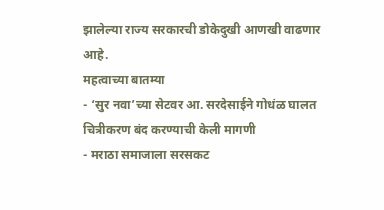झालेल्या राज्य सरकारची डोकेदुखी आणखी वाढणार आहे.
महत्वाच्या बातम्या
- ‘सुर नवा’च्या सेटवर आ. सरदेसाईने गोधंळ घालत चित्रीकरण बंद करण्याची केली मागणी
- मराठा समाजाला सरसकट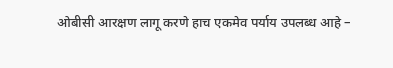ओबीसी आरक्षण लागू करणे हाच एकमेव पर्याय उपलब्ध आहे –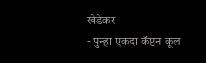खेडेकर
- पुन्हा एकदा कॅप्टन कूल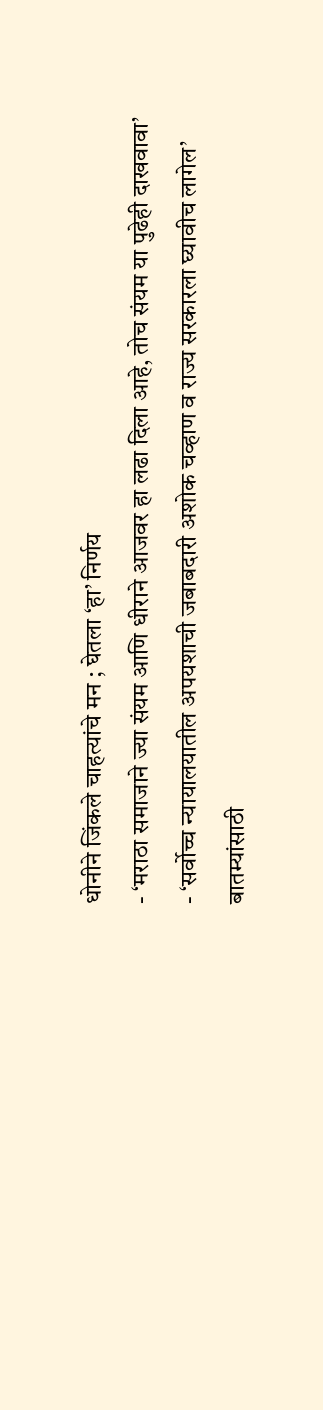धोनीने जिंकले चाहत्यांचे मन ; घेतला ‘हा’ निर्णय
- ‘मराठा समाजाने ज्या संयम आणि धीराने आजवर हा लढा दिला आहे, तोच संयम या पुढेही दाखवावा’
- ‘सर्वोच्च न्यायालयातील अपयशाची जबाबदारी अशोक चव्हाण व राज्य सरकारला घ्यावीच लागेल’
बातम्यांसाठी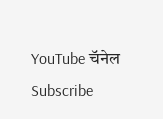YouTube चॅनेल Subscribe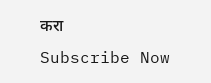करा
Subscribe Now